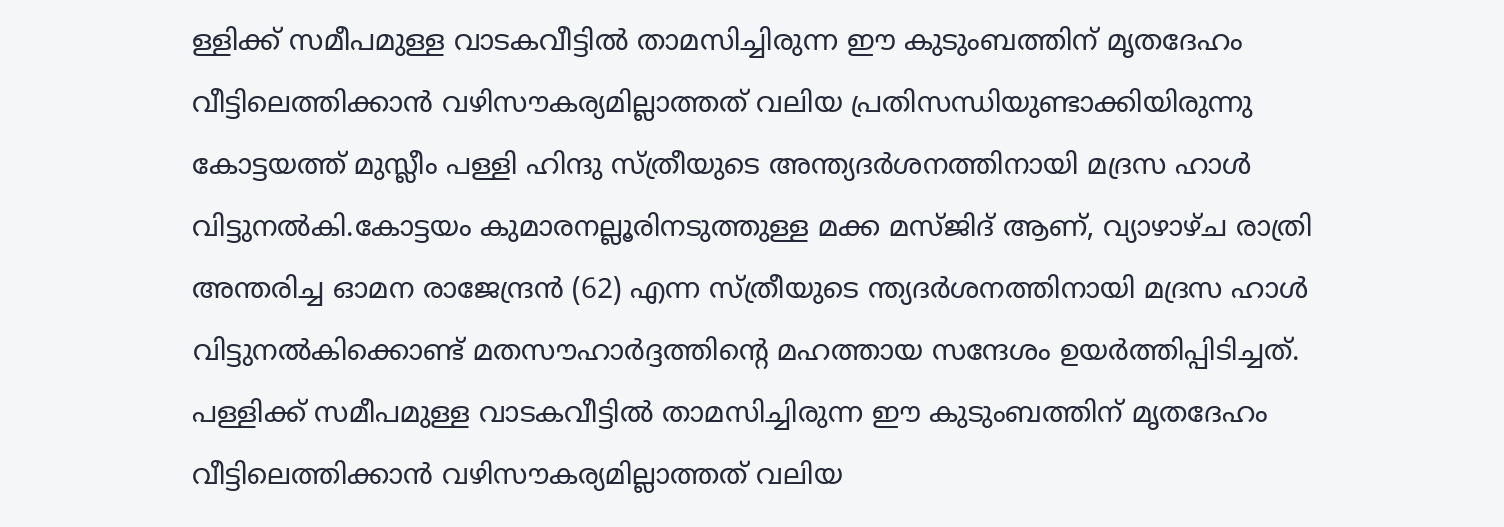ള്ളിക്ക് സമീപമുള്ള വാടകവീട്ടിൽ താമസിച്ചിരുന്ന ഈ കുടുംബത്തിന് മൃതദേഹം വീട്ടിലെത്തിക്കാൻ വഴിസൗകര്യമില്ലാത്തത് വലിയ പ്രതിസന്ധിയുണ്ടാക്കിയിരുന്നു
കോട്ടയത്ത് മുസ്ലീം പള്ളി ഹിന്ദു സ്ത്രീയുടെ അന്ത്യദർശനത്തിനായി മദ്രസ ഹാൾ വിട്ടുനൽകി.കോട്ടയം കുമാരനല്ലൂരിനടുത്തുള്ള മക്ക മസ്ജിദ് ആണ്, വ്യാഴാഴ്ച രാത്രി അന്തരിച്ച ഓമന രാജേന്ദ്രൻ (62) എന്ന സ്ത്രീയുടെ ന്ത്യദർശനത്തിനായി മദ്രസ ഹാൾ വിട്ടുനൽകിക്കൊണ്ട് മതസൗഹാർദ്ദത്തിന്റെ മഹത്തായ സന്ദേശം ഉയർത്തിപ്പിടിച്ചത്.
പള്ളിക്ക് സമീപമുള്ള വാടകവീട്ടിൽ താമസിച്ചിരുന്ന ഈ കുടുംബത്തിന് മൃതദേഹം വീട്ടിലെത്തിക്കാൻ വഴിസൗകര്യമില്ലാത്തത് വലിയ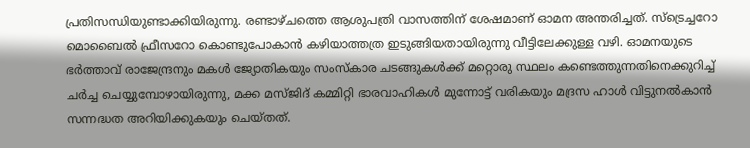പ്രതിസന്ധിയുണ്ടാക്കിയിരുന്നു. രണ്ടാഴ്ചത്തെ ആശുപത്രി വാസത്തിന് ശേഷമാണ് ഓമന അന്തരിച്ചത്. സ്ട്രെച്ചറോ മൊബൈൽ ഫ്രീസറോ കൊണ്ടുപോകാൻ കഴിയാത്തത്ര ഇടുങ്ങിയതായിരുന്നു വീട്ടിലേക്കുള്ള വഴി. ഓമനയുടെ ഭർത്താവ് രാജേന്ദ്രനും മകൾ ജ്യോതികയും സംസ്കാര ചടങ്ങുകൾക്ക് മറ്റൊരു സ്ഥലം കണ്ടെത്തുന്നതിനെക്കുറിച്ച് ചർച്ച ചെയ്യുമ്പോഴായിരുന്നു, മക്ക മസ്ജിദ് കമ്മിറ്റി ഭാരവാഹികൾ മുന്നോട്ട് വരികയും മദ്രസ ഹാൾ വിട്ടുനൽകാൻ സന്നദ്ധത അറിയിക്കുകയും ചെയ്തത്.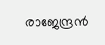രാജേന്ദ്രൻ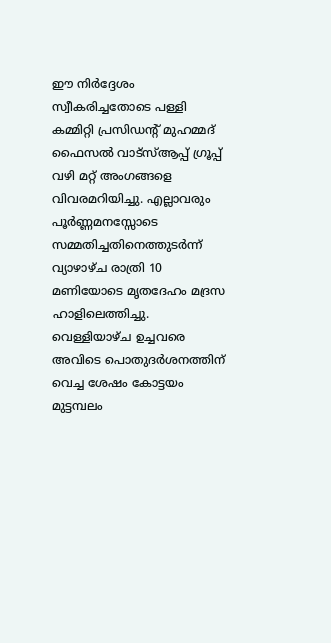ഈ നിർദ്ദേശം സ്വീകരിച്ചതോടെ പള്ളി കമ്മിറ്റി പ്രസിഡന്റ് മുഹമ്മദ് ഫൈസൽ വാട്സ്ആപ്പ് ഗ്രൂപ്പ് വഴി മറ്റ് അംഗങ്ങളെ വിവരമറിയിച്ചു. എല്ലാവരും പൂർണ്ണമനസ്സോടെ സമ്മതിച്ചതിനെത്തുടർന്ന് വ്യാഴാഴ്ച രാത്രി 10 മണിയോടെ മൃതദേഹം മദ്രസ ഹാളിലെത്തിച്ചു. വെള്ളിയാഴ്ച ഉച്ചവരെ അവിടെ പൊതുദർശനത്തിന് വെച്ച ശേഷം കോട്ടയം മുട്ടമ്പലം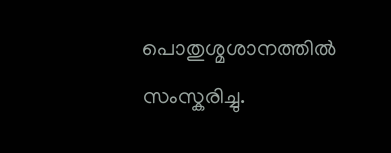പൊതുശ്മശാനത്തിൽ സംസ്കരിച്ചു.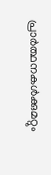പ്രാർത്ഥനകൾക്കുമറ്റും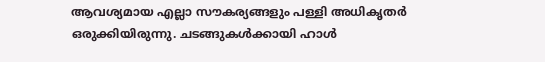ആവശ്യമായ എല്ലാ സൗകര്യങ്ങളും പള്ളി അധികൃതർ ഒരുക്കിയിരുന്നു. ചടങ്ങുകൾക്കായി ഹാൾ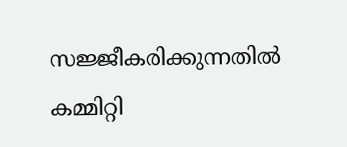സജ്ജീകരിക്കുന്നതിൽ കമ്മിറ്റി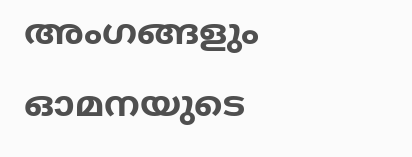അംഗങ്ങളും ഓമനയുടെ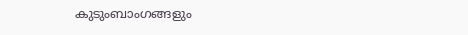കുടുംബാംഗങ്ങളും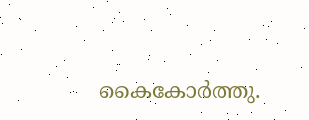കൈകോർത്തു.